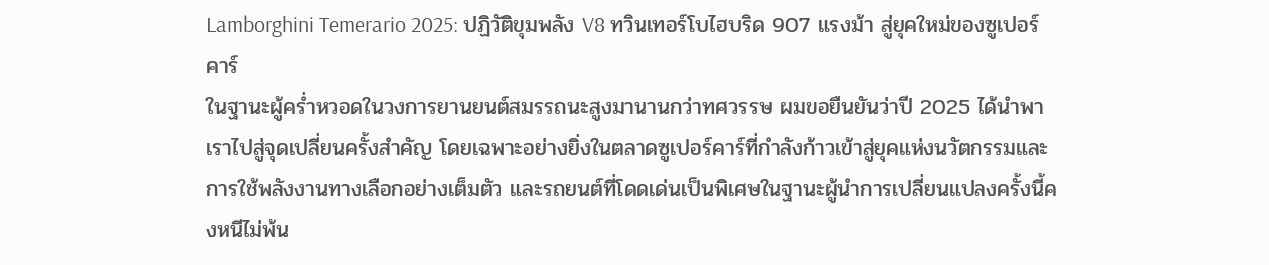Lamborghini Temerario 2025: ปฏิวัติขุมพลัง V8 ทวินเทอร์โบไฮบริด 907 แรงม้า สู่ยุคใหม่ของซูเปอร์คาร์
ในฐานะผู้คร่ำหวอดในวงการยานยนต์สมรรถนะสูงมานานกว่าทศวรรษ ผมขอยืนยันว่าปี 2025 ได้นำพาเราไปสู่จุดเปลี่ยนครั้งสำคัญ โดยเฉพาะอย่างยิ่งในตลาดซูเปอร์คาร์ที่กำลังก้าวเข้าสู่ยุคแห่งนวัตกรรมและการใช้พลังงานทางเลือกอย่างเต็มตัว และรถยนต์ที่โดดเด่นเป็นพิเศษในฐานะผู้นำการเปลี่ยนแปลงครั้งนี้คงหนีไม่พ้น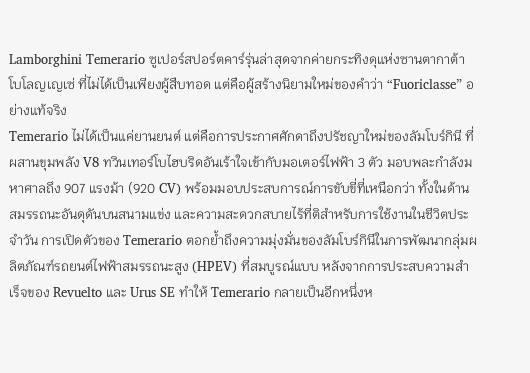Lamborghini Temerario ซูเปอร์สปอร์ตคาร์รุ่นล่าสุดจากค่ายกระทิงดุแห่งซานตากาต้า โบโลญเญเซ่ ที่ไม่ได้เป็นเพียงผู้สืบทอด แต่คือผู้สร้างนิยามใหม่ของคำว่า “Fuoriclasse” อย่างแท้จริง
Temerario ไม่ได้เป็นแค่ยานยนต์ แต่คือการประกาศศักดาถึงปรัชญาใหม่ของลัมโบร์กินี ที่ผสานขุมพลัง V8 ทวินเทอร์โบไฮบริดอันเร้าใจเข้ากับมอเตอร์ไฟฟ้า 3 ตัว มอบพละกำลังมหาศาลถึง 907 แรงม้า (920 CV) พร้อมมอบประสบการณ์การขับขี่ที่เหนือกว่า ทั้งในด้านสมรรถนะอันดุดันบนสนามแข่ง และความสะดวกสบายไร้ที่ติสำหรับการใช้งานในชีวิตประจำวัน การเปิดตัวของ Temerario ตอกย้ำถึงความมุ่งมั่นของลัมโบร์กินีในการพัฒนากลุ่มผลิตภัณฑ์รถยนต์ไฟฟ้าสมรรถนะสูง (HPEV) ที่สมบูรณ์แบบ หลังจากการประสบความสำเร็จของ Revuelto และ Urus SE ทำให้ Temerario กลายเป็นอีกหนึ่งห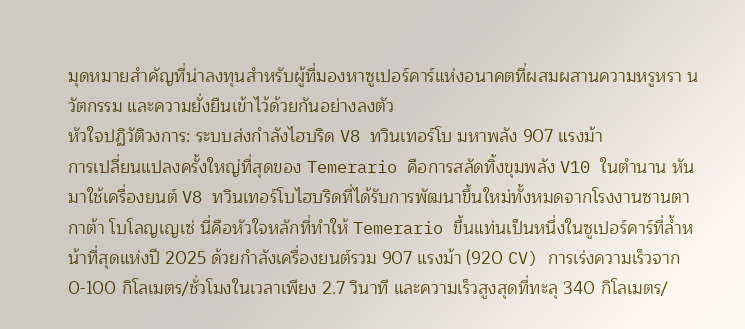มุดหมายสำคัญที่น่าลงทุนสำหรับผู้ที่มองหาซูเปอร์คาร์แห่งอนาคตที่ผสมผสานความหรูหรา นวัตกรรม และความยั่งยืนเข้าไว้ด้วยกันอย่างลงตัว
หัวใจปฏิวัติวงการ: ระบบส่งกำลังไฮบริด V8 ทวินเทอร์โบ มหาพลัง 907 แรงม้า
การเปลี่ยนแปลงครั้งใหญ่ที่สุดของ Temerario คือการสลัดทิ้งขุมพลัง V10 ในตำนาน หันมาใช้เครื่องยนต์ V8 ทวินเทอร์โบไฮบริดที่ได้รับการพัฒนาขึ้นใหม่ทั้งหมดจากโรงงานซานตากาต้า โบโลญเญเซ่ นี่คือหัวใจหลักที่ทำให้ Temerario ขึ้นแท่นเป็นหนึ่งในซูเปอร์คาร์ที่ล้ำหน้าที่สุดแห่งปี 2025 ด้วยกำลังเครื่องยนต์รวม 907 แรงม้า (920 CV) การเร่งความเร็วจาก 0-100 กิโลเมตร/ชั่วโมงในเวลาเพียง 2.7 วินาที และความเร็วสูงสุดที่ทะลุ 340 กิโลเมตร/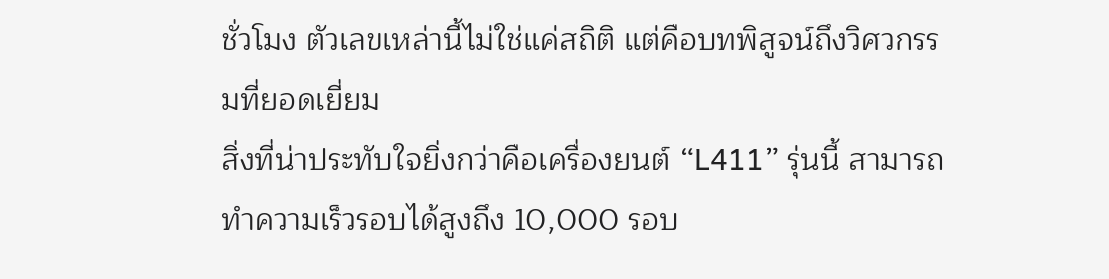ชั่วโมง ตัวเลขเหล่านี้ไม่ใช่แค่สถิติ แต่คือบทพิสูจน์ถึงวิศวกรรมที่ยอดเยี่ยม
สิ่งที่น่าประทับใจยิ่งกว่าคือเครื่องยนต์ “L411” รุ่นนี้ สามารถทำความเร็วรอบได้สูงถึง 10,000 รอบ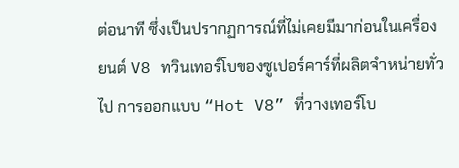ต่อนาที ซึ่งเป็นปรากฏการณ์ที่ไม่เคยมีมาก่อนในเครื่องยนต์ V8 ทวินเทอร์โบของซูเปอร์คาร์ที่ผลิตจำหน่ายทั่วไป การออกแบบ “Hot V8” ที่วางเทอร์โบ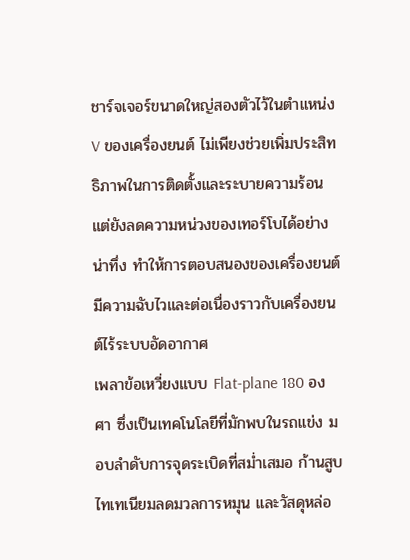ชาร์จเจอร์ขนาดใหญ่สองตัวไว้ในตำแหน่ง V ของเครื่องยนต์ ไม่เพียงช่วยเพิ่มประสิทธิภาพในการติดตั้งและระบายความร้อน แต่ยังลดความหน่วงของเทอร์โบได้อย่างน่าทึ่ง ทำให้การตอบสนองของเครื่องยนต์มีความฉับไวและต่อเนื่องราวกับเครื่องยนต์ไร้ระบบอัดอากาศ
เพลาข้อเหวี่ยงแบบ Flat-plane 180 องศา ซึ่งเป็นเทคโนโลยีที่มักพบในรถแข่ง มอบลำดับการจุดระเบิดที่สม่ำเสมอ ก้านสูบไทเทเนียมลดมวลการหมุน และวัสดุหล่อ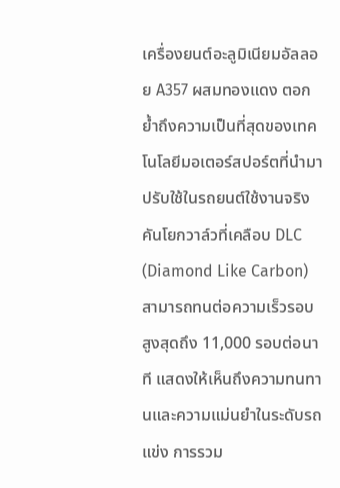เครื่องยนต์อะลูมิเนียมอัลลอย A357 ผสมทองแดง ตอกย้ำถึงความเป็นที่สุดของเทคโนโลยีมอเตอร์สปอร์ตที่นำมาปรับใช้ในรถยนต์ใช้งานจริง คันโยกวาล์วที่เคลือบ DLC (Diamond Like Carbon) สามารถทนต่อความเร็วรอบสูงสุดถึง 11,000 รอบต่อนาที แสดงให้เห็นถึงความทนทานและความแม่นยำในระดับรถแข่ง การรวม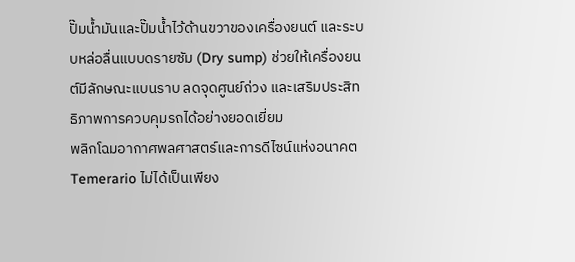ปั๊มน้ำมันและปั๊มน้ำไว้ด้านขวาของเครื่องยนต์ และระบบหล่อลื่นแบบดรายซัม (Dry sump) ช่วยให้เครื่องยนต์มีลักษณะแบนราบ ลดจุดศูนย์ถ่วง และเสริมประสิทธิภาพการควบคุมรถได้อย่างยอดเยี่ยม
พลิกโฉมอากาศพลศาสตร์และการดีไซน์แห่งอนาคต
Temerario ไม่ได้เป็นเพียง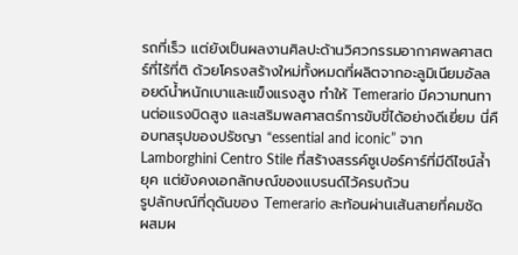รถที่เร็ว แต่ยังเป็นผลงานศิลปะด้านวิศวกรรมอากาศพลศาสตร์ที่ไร้ที่ติ ด้วยโครงสร้างใหม่ทั้งหมดที่ผลิตจากอะลูมิเนียมอัลลอยด์น้ำหนักเบาและแข็งแรงสูง ทำให้ Temerario มีความทนทานต่อแรงบิดสูง และเสริมพลศาสตร์การขับขี่ได้อย่างดีเยี่ยม นี่คือบทสรุปของปรัชญา “essential and iconic” จาก Lamborghini Centro Stile ที่สร้างสรรค์ซูเปอร์คาร์ที่มีดีไซน์ล้ำยุค แต่ยังคงเอกลักษณ์ของแบรนด์ไว้ครบถ้วน
รูปลักษณ์ที่ดุดันของ Temerario สะท้อนผ่านเส้นสายที่คมชัด ผสมผ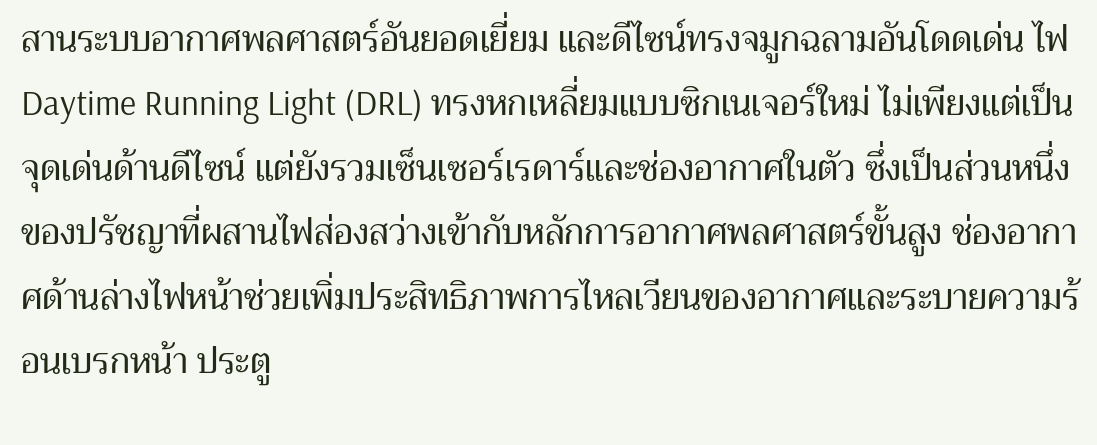สานระบบอากาศพลศาสตร์อันยอดเยี่ยม และดีไซน์ทรงจมูกฉลามอันโดดเด่น ไฟ Daytime Running Light (DRL) ทรงหกเหลี่ยมแบบซิกเนเจอร์ใหม่ ไม่เพียงแต่เป็นจุดเด่นด้านดีไซน์ แต่ยังรวมเซ็นเซอร์เรดาร์และช่องอากาศในตัว ซึ่งเป็นส่วนหนึ่งของปรัชญาที่ผสานไฟส่องสว่างเข้ากับหลักการอากาศพลศาสตร์ขั้นสูง ช่องอากาศด้านล่างไฟหน้าช่วยเพิ่มประสิทธิภาพการไหลเวียนของอากาศและระบายความร้อนเบรกหน้า ประตู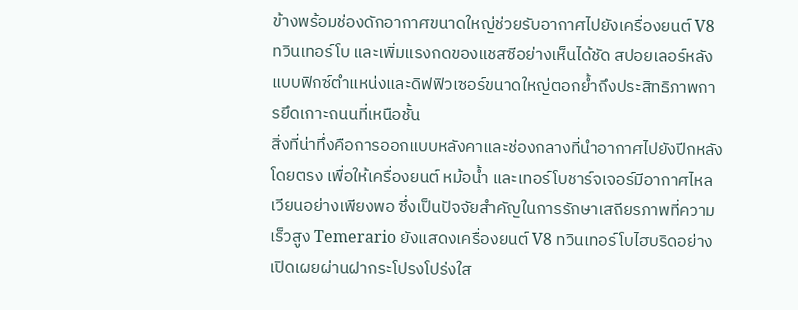ข้างพร้อมช่องดักอากาศขนาดใหญ่ช่วยรับอากาศไปยังเครื่องยนต์ V8 ทวินเทอร์โบ และเพิ่มแรงกดของแชสซีอย่างเห็นได้ชัด สปอยเลอร์หลังแบบฟิกซ์ตำแหน่งและดิฟฟิวเซอร์ขนาดใหญ่ตอกย้ำถึงประสิทธิภาพการยึดเกาะถนนที่เหนือชั้น
สิ่งที่น่าทึ่งคือการออกแบบหลังคาและช่องกลางที่นำอากาศไปยังปีกหลังโดยตรง เพื่อให้เครื่องยนต์ หม้อน้ำ และเทอร์โบชาร์จเจอร์มีอากาศไหลเวียนอย่างเพียงพอ ซึ่งเป็นปัจจัยสำคัญในการรักษาเสถียรภาพที่ความเร็วสูง Temerario ยังแสดงเครื่องยนต์ V8 ทวินเทอร์โบไฮบริดอย่างเปิดเผยผ่านฝากระโปรงโปร่งใส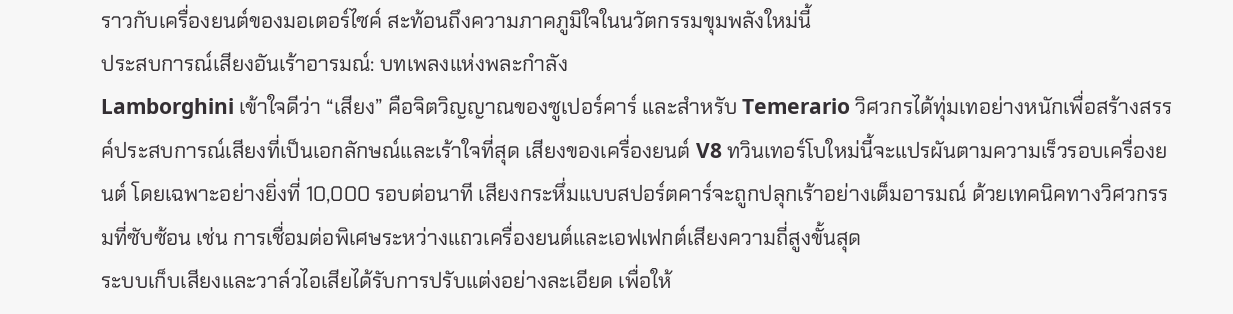ราวกับเครื่องยนต์ของมอเตอร์ไซค์ สะท้อนถึงความภาคภูมิใจในนวัตกรรมขุมพลังใหม่นี้
ประสบการณ์เสียงอันเร้าอารมณ์: บทเพลงแห่งพละกำลัง
Lamborghini เข้าใจดีว่า “เสียง” คือจิตวิญญาณของซูเปอร์คาร์ และสำหรับ Temerario วิศวกรได้ทุ่มเทอย่างหนักเพื่อสร้างสรรค์ประสบการณ์เสียงที่เป็นเอกลักษณ์และเร้าใจที่สุด เสียงของเครื่องยนต์ V8 ทวินเทอร์โบใหม่นี้จะแปรผันตามความเร็วรอบเครื่องยนต์ โดยเฉพาะอย่างยิ่งที่ 10,000 รอบต่อนาที เสียงกระหึ่มแบบสปอร์ตคาร์จะถูกปลุกเร้าอย่างเต็มอารมณ์ ด้วยเทคนิคทางวิศวกรรมที่ซับซ้อน เช่น การเชื่อมต่อพิเศษระหว่างแถวเครื่องยนต์และเอฟเฟกต์เสียงความถี่สูงขั้นสุด
ระบบเก็บเสียงและวาล์วไอเสียได้รับการปรับแต่งอย่างละเอียด เพื่อให้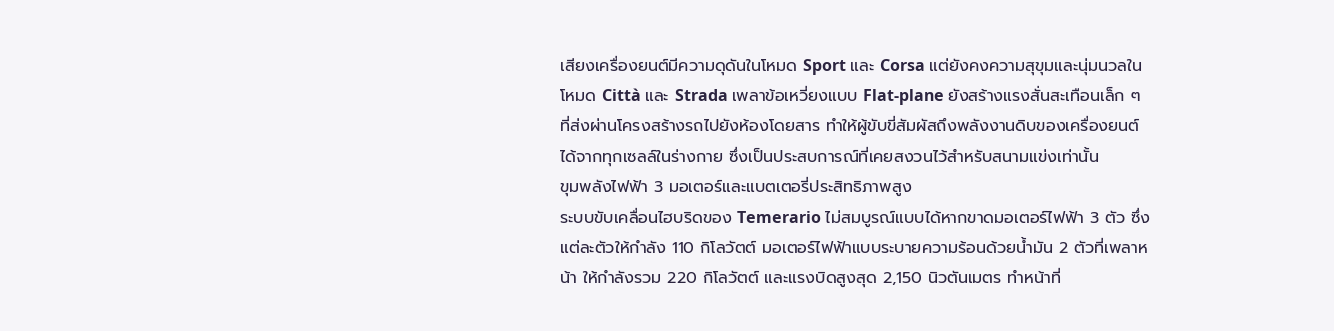เสียงเครื่องยนต์มีความดุดันในโหมด Sport และ Corsa แต่ยังคงความสุขุมและนุ่มนวลในโหมด Città และ Strada เพลาข้อเหวี่ยงแบบ Flat-plane ยังสร้างแรงสั่นสะเทือนเล็ก ๆ ที่ส่งผ่านโครงสร้างรถไปยังห้องโดยสาร ทำให้ผู้ขับขี่สัมผัสถึงพลังงานดิบของเครื่องยนต์ได้จากทุกเซลล์ในร่างกาย ซึ่งเป็นประสบการณ์ที่เคยสงวนไว้สำหรับสนามแข่งเท่านั้น
ขุมพลังไฟฟ้า 3 มอเตอร์และแบตเตอรี่ประสิทธิภาพสูง
ระบบขับเคลื่อนไฮบริดของ Temerario ไม่สมบูรณ์แบบได้หากขาดมอเตอร์ไฟฟ้า 3 ตัว ซึ่งแต่ละตัวให้กำลัง 110 กิโลวัตต์ มอเตอร์ไฟฟ้าแบบระบายความร้อนด้วยน้ำมัน 2 ตัวที่เพลาหน้า ให้กำลังรวม 220 กิโลวัตต์ และแรงบิดสูงสุด 2,150 นิวตันเมตร ทำหน้าที่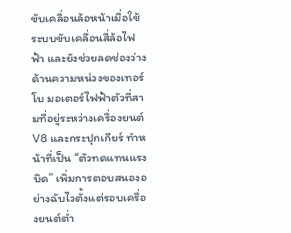ขับเคลื่อนล้อหน้าเมื่อใช้ระบบขับเคลื่อนสี่ล้อไฟฟ้า และยังช่วยลดช่องว่างด้านความหน่วงของเทอร์โบ มอเตอร์ไฟฟ้าตัวที่สามที่อยู่ระหว่างเครื่องยนต์ V8 และกระปุกเกียร์ ทำหน้าที่เป็น “ตัวทดแทนแรงบิด” เพิ่มการตอบสนองอย่างฉับไวตั้งแต่รอบเครื่องยนต์ต่ำ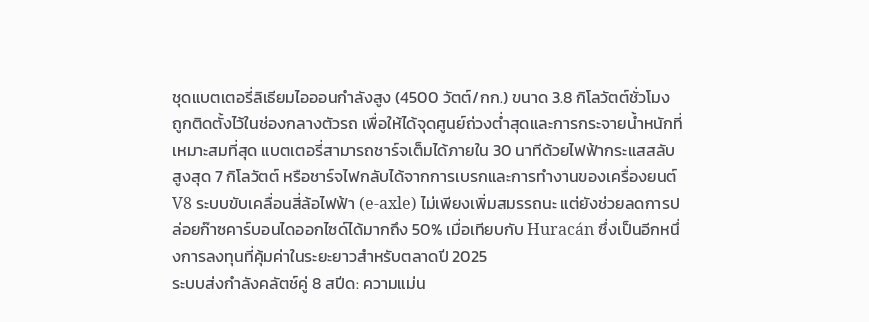ชุดแบตเตอรี่ลิเธียมไอออนกำลังสูง (4500 วัตต์/กก.) ขนาด 3.8 กิโลวัตต์ชั่วโมง ถูกติดตั้งไว้ในช่องกลางตัวรถ เพื่อให้ได้จุดศูนย์ถ่วงต่ำสุดและการกระจายน้ำหนักที่เหมาะสมที่สุด แบตเตอรี่สามารถชาร์จเต็มได้ภายใน 30 นาทีด้วยไฟฟ้ากระแสสลับสูงสุด 7 กิโลวัตต์ หรือชาร์จไฟกลับได้จากการเบรกและการทำงานของเครื่องยนต์ V8 ระบบขับเคลื่อนสี่ล้อไฟฟ้า (e-axle) ไม่เพียงเพิ่มสมรรถนะ แต่ยังช่วยลดการปล่อยก๊าซคาร์บอนไดออกไซด์ได้มากถึง 50% เมื่อเทียบกับ Huracán ซึ่งเป็นอีกหนึ่งการลงทุนที่คุ้มค่าในระยะยาวสำหรับตลาดปี 2025
ระบบส่งกำลังคลัตช์คู่ 8 สปีด: ความแม่น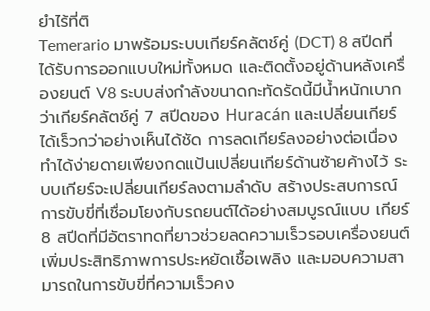ยำไร้ที่ติ
Temerario มาพร้อมระบบเกียร์คลัตช์คู่ (DCT) 8 สปีดที่ได้รับการออกแบบใหม่ทั้งหมด และติดตั้งอยู่ด้านหลังเครื่องยนต์ V8 ระบบส่งกำลังขนาดกะทัดรัดนี้มีน้ำหนักเบากว่าเกียร์คลัตช์คู่ 7 สปีดของ Huracán และเปลี่ยนเกียร์ได้เร็วกว่าอย่างเห็นได้ชัด การลดเกียร์ลงอย่างต่อเนื่องทำได้ง่ายดายเพียงกดแป้นเปลี่ยนเกียร์ด้านซ้ายค้างไว้ ระบบเกียร์จะเปลี่ยนเกียร์ลงตามลำดับ สร้างประสบการณ์การขับขี่ที่เชื่อมโยงกับรถยนต์ได้อย่างสมบูรณ์แบบ เกียร์ 8 สปีดที่มีอัตราทดที่ยาวช่วยลดความเร็วรอบเครื่องยนต์ เพิ่มประสิทธิภาพการประหยัดเชื้อเพลิง และมอบความสามารถในการขับขี่ที่ความเร็วคง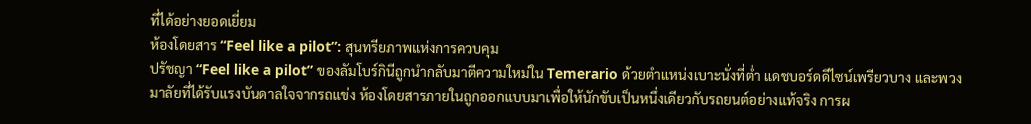ที่ได้อย่างยอดเยี่ยม
ห้องโดยสาร “Feel like a pilot”: สุนทรียภาพแห่งการควบคุม
ปรัชญา “Feel like a pilot” ของลัมโบร์กินีถูกนำกลับมาตีความใหม่ใน Temerario ด้วยตำแหน่งเบาะนั่งที่ต่ำ แดชบอร์ดดีไซน์เพรียวบาง และพวงมาลัยที่ได้รับแรงบันดาลใจจากรถแข่ง ห้องโดยสารภายในถูกออกแบบมาเพื่อให้นักขับเป็นหนึ่งเดียวกับรถยนต์อย่างแท้จริง การผ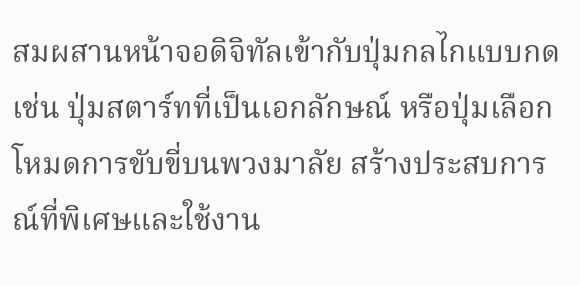สมผสานหน้าจอดิจิทัลเข้ากับปุ่มกลไกแบบกด เช่น ปุ่มสตาร์ทที่เป็นเอกลักษณ์ หรือปุ่มเลือกโหมดการขับขี่บนพวงมาลัย สร้างประสบการณ์ที่พิเศษและใช้งาน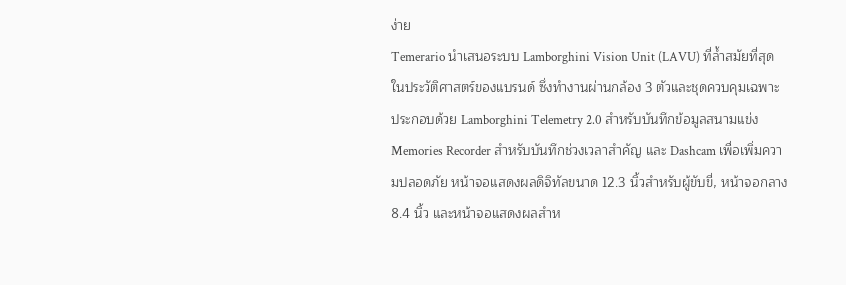ง่าย
Temerario นำเสนอระบบ Lamborghini Vision Unit (LAVU) ที่ล้ำสมัยที่สุดในประวัติศาสตร์ของแบรนด์ ซึ่งทำงานผ่านกล้อง 3 ตัวและชุดควบคุมเฉพาะ ประกอบด้วย Lamborghini Telemetry 2.0 สำหรับบันทึกข้อมูลสนามแข่ง Memories Recorder สำหรับบันทึกช่วงเวลาสำคัญ และ Dashcam เพื่อเพิ่มความปลอดภัย หน้าจอแสดงผลดิจิทัลขนาด 12.3 นิ้วสำหรับผู้ขับขี่, หน้าจอกลาง 8.4 นิ้ว และหน้าจอแสดงผลสำห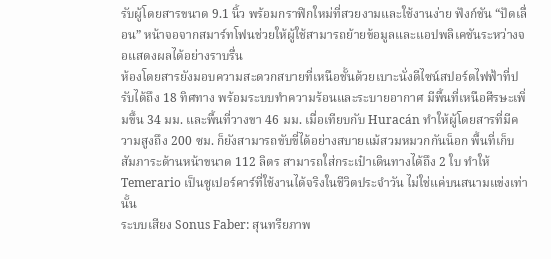รับผู้โดยสารขนาด 9.1 นิ้ว พร้อมกราฟิกใหม่ที่สวยงามและใช้งานง่าย ฟังก์ชัน “ปัดเลื่อน” หน้าจอจากสมาร์ทโฟนช่วยให้ผู้ใช้สามารถย้ายข้อมูลและแอปพลิเคชันระหว่างจอแสดงผลได้อย่างราบรื่น
ห้องโดยสารยังมอบความสะดวกสบายที่เหนือชั้นด้วยเบาะนั่งดีไซน์สปอร์ตไฟฟ้าที่ปรับได้ถึง 18 ทิศทาง พร้อมระบบทำความร้อนและระบายอากาศ มีพื้นที่เหนือศีรษะเพิ่มขึ้น 34 มม. และพื้นที่วางขา 46 มม. เมื่อเทียบกับ Huracán ทำให้ผู้โดยสารที่มีความสูงถึง 200 ซม. ก็ยังสามารถขับขี่ได้อย่างสบายแม้สวมหมวกกันน็อก พื้นที่เก็บสัมภาระด้านหน้าขนาด 112 ลิตร สามารถใส่กระเป๋าเดินทางได้ถึง 2 ใบ ทำให้ Temerario เป็นซูเปอร์คาร์ที่ใช้งานได้จริงในชีวิตประจำวัน ไม่ใช่แค่บนสนามแข่งเท่านั้น
ระบบเสียง Sonus Faber: สุนทรียภาพ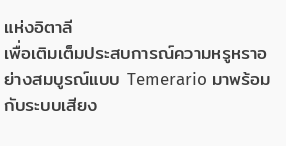แห่งอิตาลี
เพื่อเติมเต็มประสบการณ์ความหรูหราอย่างสมบูรณ์แบบ Temerario มาพร้อมกับระบบเสียง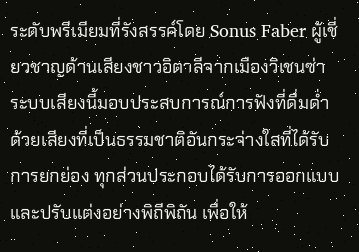ระดับพรีเมียมที่รังสรรค์โดย Sonus Faber ผู้เชี่ยวชาญด้านเสียงชาวอิตาลีจากเมืองวิเชนซ่า ระบบเสียงนี้มอบประสบการณ์การฟังที่ดื่มด่ำ ด้วยเสียงที่เป็นธรรมชาติอันกระจ่างใสที่ได้รับการยกย่อง ทุกส่วนประกอบได้รับการออกแบบและปรับแต่งอย่างพิถีพิถัน เพื่อให้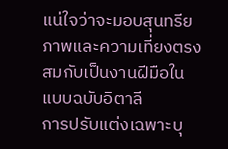แน่ใจว่าจะมอบสุนทรียภาพและความเที่ยงตรงสมกับเป็นงานฝีมือในแบบฉบับอิตาลี
การปรับแต่งเฉพาะบุ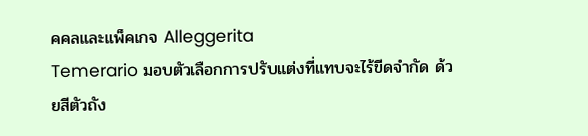คคลและแพ็คเกจ Alleggerita
Temerario มอบตัวเลือกการปรับแต่งที่แทบจะไร้ขีดจำกัด ด้วยสีตัวถัง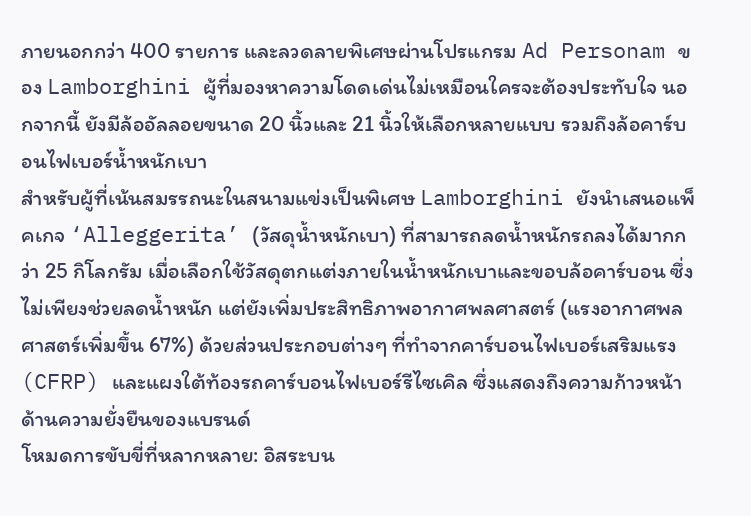ภายนอกกว่า 400 รายการ และลวดลายพิเศษผ่านโปรแกรม Ad Personam ของ Lamborghini ผู้ที่มองหาความโดดเด่นไม่เหมือนใครจะต้องประทับใจ นอกจากนี้ ยังมีล้ออัลลอยขนาด 20 นิ้วและ 21 นิ้วให้เลือกหลายแบบ รวมถึงล้อคาร์บอนไฟเบอร์น้ำหนักเบา
สำหรับผู้ที่เน้นสมรรถนะในสนามแข่งเป็นพิเศษ Lamborghini ยังนำเสนอแพ็คเกจ ‘Alleggerita’ (วัสดุน้ำหนักเบา) ที่สามารถลดน้ำหนักรถลงได้มากกว่า 25 กิโลกรัม เมื่อเลือกใช้วัสดุตกแต่งภายในน้ำหนักเบาและขอบล้อคาร์บอน ซึ่งไม่เพียงช่วยลดน้ำหนัก แต่ยังเพิ่มประสิทธิภาพอากาศพลศาสตร์ (แรงอากาศพลศาสตร์เพิ่มขึ้น 67%) ด้วยส่วนประกอบต่างๆ ที่ทำจากคาร์บอนไฟเบอร์เสริมแรง (CFRP) และแผงใต้ท้องรถคาร์บอนไฟเบอร์รีไซเคิล ซึ่งแสดงถึงความก้าวหน้าด้านความยั่งยืนของแบรนด์
โหมดการขับขี่ที่หลากหลาย: อิสระบน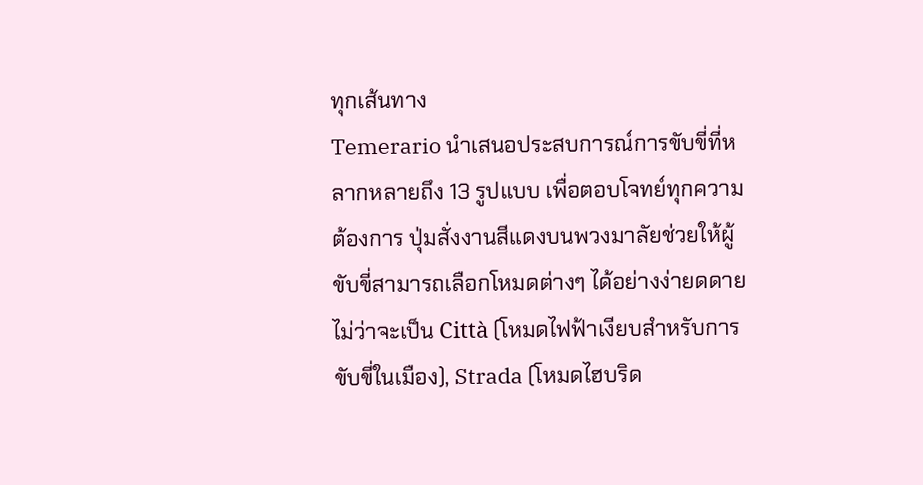ทุกเส้นทาง
Temerario นำเสนอประสบการณ์การขับขี่ที่หลากหลายถึง 13 รูปแบบ เพื่อตอบโจทย์ทุกความต้องการ ปุ่มสั่งงานสีแดงบนพวงมาลัยช่วยให้ผู้ขับขี่สามารถเลือกโหมดต่างๆ ได้อย่างง่ายดดาย ไม่ว่าจะเป็น Città (โหมดไฟฟ้าเงียบสำหรับการขับขี่ในเมือง), Strada (โหมดไฮบริด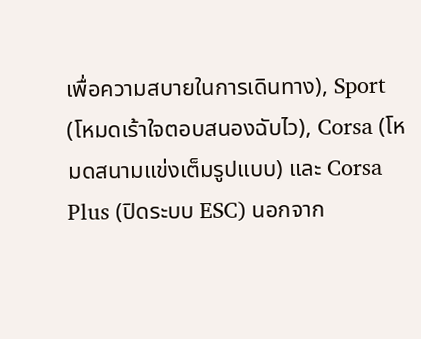เพื่อความสบายในการเดินทาง), Sport (โหมดเร้าใจตอบสนองฉับไว), Corsa (โหมดสนามแข่งเต็มรูปแบบ) และ Corsa Plus (ปิดระบบ ESC) นอกจาก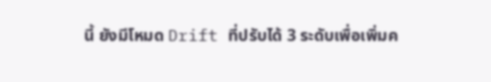นี้ ยังมีโหมด Drift ที่ปรับได้ 3 ระดับเพื่อเพิ่มค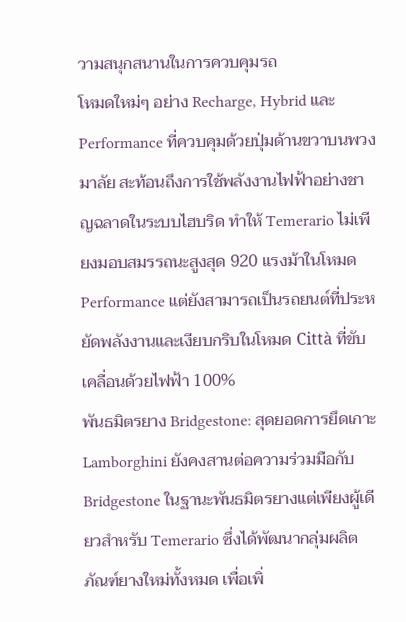วามสนุกสนานในการควบคุมรถ
โหมดใหม่ๆ อย่าง Recharge, Hybrid และ Performance ที่ควบคุมด้วยปุ่มด้านขวาบนพวงมาลัย สะท้อนถึงการใช้พลังงานไฟฟ้าอย่างชาญฉลาดในระบบไฮบริด ทำให้ Temerario ไม่เพียงมอบสมรรถนะสูงสุด 920 แรงม้าในโหมด Performance แต่ยังสามารถเป็นรถยนต์ที่ประหยัดพลังงานและเงียบกริบในโหมด Città ที่ขับเคลื่อนด้วยไฟฟ้า 100%
พันธมิตรยาง Bridgestone: สุดยอดการยึดเกาะ
Lamborghini ยังคงสานต่อความร่วมมือกับ Bridgestone ในฐานะพันธมิตรยางแต่เพียงผู้เดียวสำหรับ Temerario ซึ่งได้พัฒนากลุ่มผลิตภัณฑ์ยางใหม่ทั้งหมด เพื่อเพิ่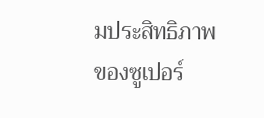มประสิทธิภาพของซูเปอร์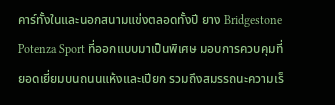คาร์ทั้งในและนอกสนามแข่งตลอดทั้งปี ยาง Bridgestone Potenza Sport ที่ออกแบบมาเป็นพิเศษ มอบการควบคุมที่ยอดเยี่ยมบนถนนแห้งและเปียก รวมถึงสมรรถนะความเร็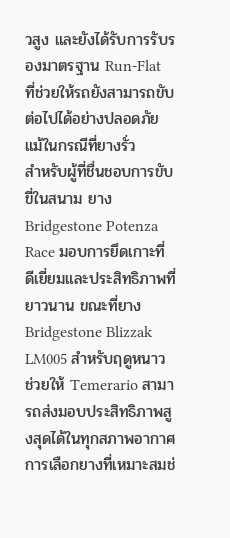วสูง และยังได้รับการรับรองมาตรฐาน Run-Flat ที่ช่วยให้รถยังสามารถขับต่อไปได้อย่างปลอดภัยแม้ในกรณีที่ยางรั่ว
สำหรับผู้ที่ชื่นชอบการขับขี่ในสนาม ยาง Bridgestone Potenza Race มอบการยึดเกาะที่ดีเยี่ยมและประสิทธิภาพที่ยาวนาน ขณะที่ยาง Bridgestone Blizzak LM005 สำหรับฤดูหนาว ช่วยให้ Temerario สามารถส่งมอบประสิทธิภาพสูงสุดได้ในทุกสภาพอากาศ การเลือกยางที่เหมาะสมช่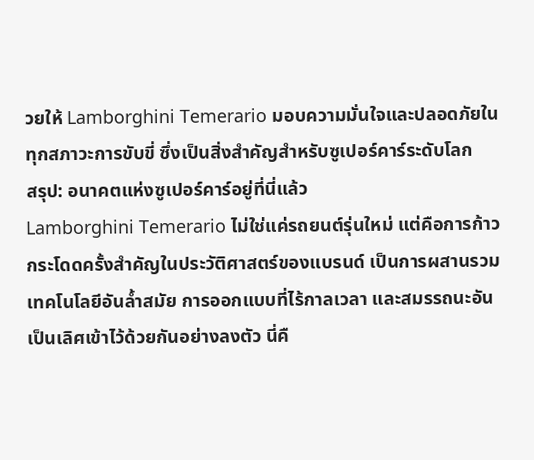วยให้ Lamborghini Temerario มอบความมั่นใจและปลอดภัยในทุกสภาวะการขับขี่ ซึ่งเป็นสิ่งสำคัญสำหรับซูเปอร์คาร์ระดับโลก
สรุป: อนาคตแห่งซูเปอร์คาร์อยู่ที่นี่แล้ว
Lamborghini Temerario ไม่ใช่แค่รถยนต์รุ่นใหม่ แต่คือการก้าวกระโดดครั้งสำคัญในประวัติศาสตร์ของแบรนด์ เป็นการผสานรวมเทคโนโลยีอันล้ำสมัย การออกแบบที่ไร้กาลเวลา และสมรรถนะอันเป็นเลิศเข้าไว้ด้วยกันอย่างลงตัว นี่คื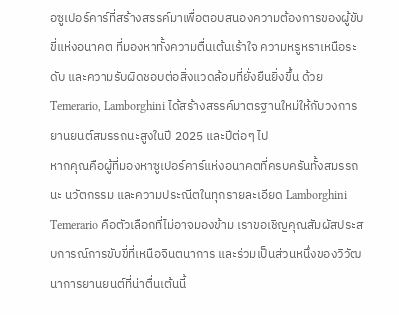อซูเปอร์คาร์ที่สร้างสรรค์มาเพื่อตอบสนองความต้องการของผู้ขับขี่แห่งอนาคต ที่มองหาทั้งความตื่นเต้นเร้าใจ ความหรูหราเหนือระดับ และความรับผิดชอบต่อสิ่งแวดล้อมที่ยั่งยืนยิ่งขึ้น ด้วย Temerario, Lamborghini ได้สร้างสรรค์มาตรฐานใหม่ให้กับวงการยานยนต์สมรรถนะสูงในปี 2025 และปีต่อๆ ไป
หากคุณคือผู้ที่มองหาซูเปอร์คาร์แห่งอนาคตที่ครบครันทั้งสมรรถนะ นวัตกรรม และความประณีตในทุกรายละเอียด Lamborghini Temerario คือตัวเลือกที่ไม่อาจมองข้าม เราขอเชิญคุณสัมผัสประสบการณ์การขับขี่ที่เหนือจินตนาการ และร่วมเป็นส่วนหนึ่งของวิวัฒนาการยานยนต์ที่น่าตื่นเต้นนี้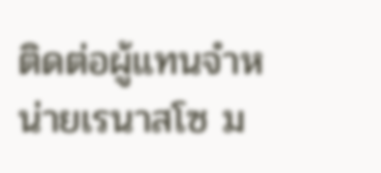ติดต่อผู้แทนจำหน่ายเรนาสโซ ม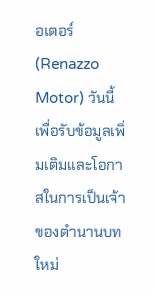อเตอร์ (Renazzo Motor) วันนี้ เพื่อรับข้อมูลเพิ่มเติมและโอกาสในการเป็นเจ้าของตำนานบทใหม่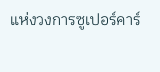แห่งวงการซูเปอร์คาร์